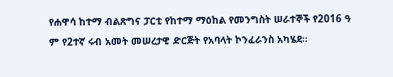የሐዋሳ ከተማ ብልጽግና ፓርቲ የከተማ ማዕከል የመንግስት ሠራተኞች የ2016 ዓ ም የ2ተኛ ሩብ አመት መሠረታዊ ድርጅት የአባላት ኮንፈራንስ አካሄደ።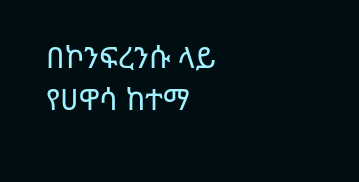በኮንፍረንሱ ላይ የሀዋሳ ከተማ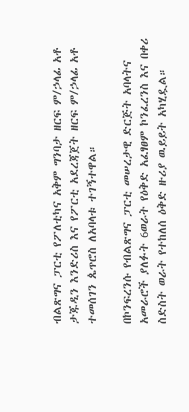ብልጽግና ፓርቲ የፖለቲካና አቅም ግንባታ ዘርፍ ም/ኃላፊ አቶ ታጁዲን እንድሪስ እና የፖርቲ አደረጃጀት ዘርፍ ም/ኃላፊ አቶ ተመሰገን ጴጥሮስ ለአባላቱ ተገኝተዋል።

በኮንፍረንሱ የብልጽግና ፓርቲ መሠረታዊ ድርጅት አባላትና አመራሮች ያለፉት 6ወራት የዕቅድ አፈፃፀም ኮንፈረንስ እና በቀሪ ስድስት ወራት የተከለሰ ዕቅድ ዙሪያ ዉይይት አካሂዷል።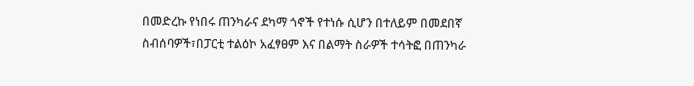በመድረኩ የነበሩ ጠንካራና ደካማ ጎኖች የተነሱ ሲሆን በተለይም በመደበኛ ስብሰባዎች፣በፓርቲ ተልዕኮ አፈፃፀም እና በልማት ስራዎች ተሳትፎ በጠንካራ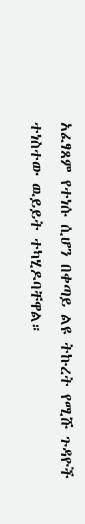አፈፃጸም የተነሱ ሲሆን በቀጣይ ልዩ ትኩረት የሚሹ ጉዳዮች ተነስተው ዉይይት ተካሂዶባቸዋል።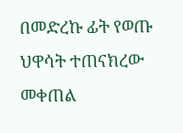በመድረኩ ፊት የወጡ ህዋሳት ተጠናክረው መቀጠል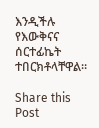እንዲችሉ የእውቅናና ሰርተፊኬት ተበርክቶላቸዋል።

Share this Post